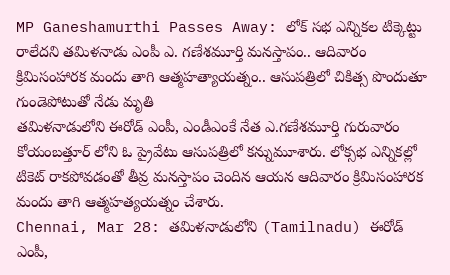MP Ganeshamurthi Passes Away: లోక్ సభ ఎన్నికల టిక్కెట్టు రాలేదని తమిళనాడు ఎంపీ ఎ. గణేశమూర్తి మనస్తాపం.. ఆదివారం క్రిమిసంహారక మందు తాగి ఆత్మహత్యాయత్నం.. ఆసుపత్రిలో చికిత్స పొందుతూ గుండెపోటుతో నేడు మృతి
తమిళనాడులోని ఈరోడ్ ఎంపీ, ఎండీఎంకే నేత ఎ.గణేశమూర్తి గురువారం కోయంబత్తూర్ లోని ఓ ప్రైవేటు ఆసుపత్రిలో కన్నుమూశారు. లోక్సభ ఎన్నికల్లో టికెట్ రాకపోవడంతో తీవ్ర మనస్తాపం చెందిన ఆయన ఆదివారం క్రిమిసంహారక మందు తాగి ఆత్మహత్యయత్నం చేశారు.
Chennai, Mar 28: తమిళనాడులోని (Tamilnadu) ఈరోడ్ ఎంపీ,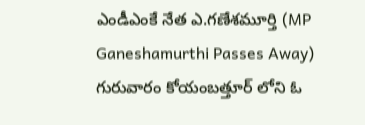ఎండీఎంకే నేత ఎ.గణేశమూర్తి (MP Ganeshamurthi Passes Away) గురువారం కోయంబత్తూర్ లోని ఓ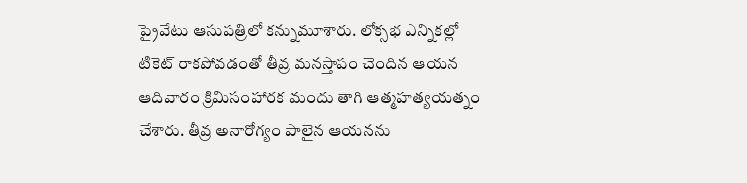ప్రైవేటు ఆసుపత్రిలో కన్నుమూశారు. లోక్సభ ఎన్నికల్లో టికెట్ రాకపోవడంతో తీవ్ర మనస్తాపం చెందిన ఆయన ఆదివారం క్రిమిసంహారక మందు తాగి ఆత్మహత్యయత్నం చేశారు. తీవ్ర అనారోగ్యం పాలైన ఆయనను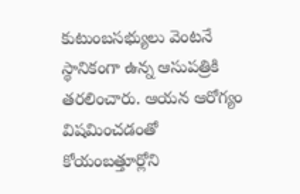కుటుంబసభ్యులు వెంటనే స్థానికంగా ఉన్న ఆసుపత్రికి తరలించారు. ఆయన ఆరోగ్యం విషమించడంతో కోయంబత్తూర్లోని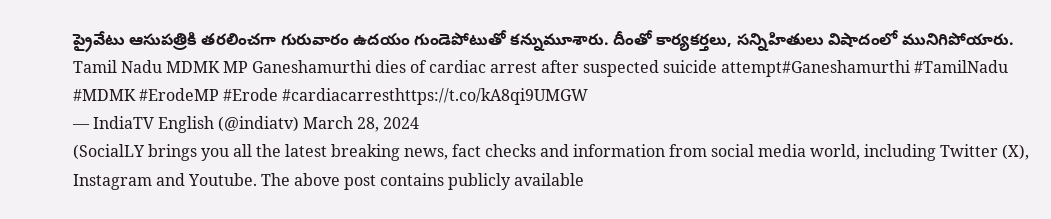ప్రైవేటు ఆసుపత్రికి తరలించగా గురువారం ఉదయం గుండెపోటుతో కన్నుమూశారు. దీంతో కార్యకర్తలు, సన్నిహితులు విషాదంలో మునిగిపోయారు.
Tamil Nadu MDMK MP Ganeshamurthi dies of cardiac arrest after suspected suicide attempt#Ganeshamurthi #TamilNadu #MDMK #ErodeMP #Erode #cardiacarresthttps://t.co/kA8qi9UMGW
— IndiaTV English (@indiatv) March 28, 2024
(SocialLY brings you all the latest breaking news, fact checks and information from social media world, including Twitter (X), Instagram and Youtube. The above post contains publicly available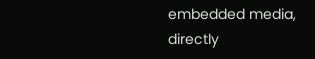embedded media, directly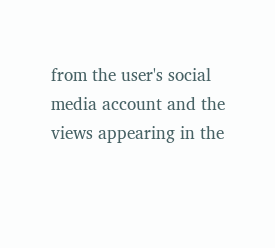from the user's social media account and the views appearing in the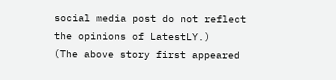social media post do not reflect the opinions of LatestLY.)
(The above story first appeared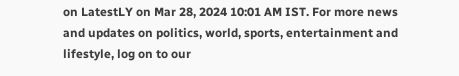on LatestLY on Mar 28, 2024 10:01 AM IST. For more news and updates on politics, world, sports, entertainment and lifestyle, log on to our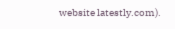website latestly.com).